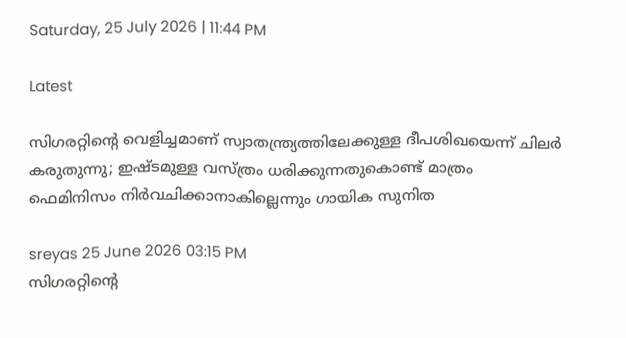Saturday, 25 July 2026 | 11:44 PM

Latest

സിഗരറ്റിന്റെ വെളിച്ചമാണ് സ്വാതന്ത്ര്യത്തിലേക്കുള്ള ദീപശിഖയെന്ന് ചിലർ കരുതുന്നു; ഇഷ്ടമുള്ള വസ്ത്രം ധരിക്കുന്നതുകൊണ്ട് മാത്രം ഫെമിനിസം നിർവചിക്കാനാകില്ലെന്നും ഗായിക സുനിത

sreyas 25 June 2026 03:15 PM
സിഗരറ്റിന്റെ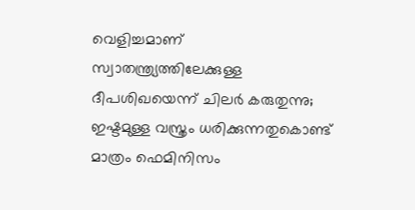വെളിച്ചമാണ് സ്വാതന്ത്ര്യത്തിലേക്കുള്ള ദീപശിഖയെന്ന് ചിലർ കരുതുന്നു;  ഇഷ്ടമുള്ള വസ്ത്രം ധരിക്കുന്നതുകൊണ്ട് മാത്രം ഫെമിനിസം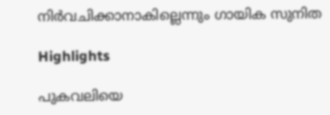നിർവചിക്കാനാകില്ലെന്നും ഗായിക സുനിത

Highlights

പുകവലിയെ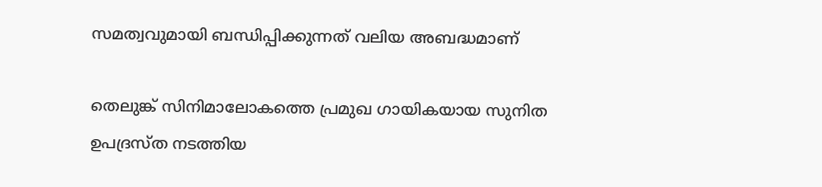സമത്വവുമായി ബന്ധിപ്പിക്കുന്നത് വലിയ അബദ്ധമാണ്

തെലുങ്ക് സിനിമാലോകത്തെ പ്രമുഖ ഗായികയായ സുനിത ഉപദ്രസ്ത നടത്തിയ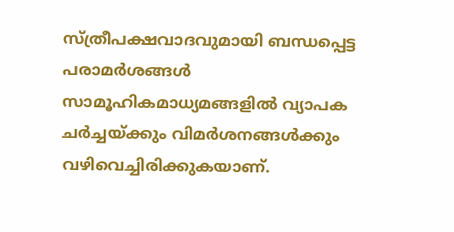സ്ത്രീപക്ഷവാദവുമായി ബന്ധപ്പെട്ട പരാമർശങ്ങൾ സാമൂഹികമാധ്യമങ്ങളിൽ വ്യാപക ചർച്ചയ്ക്കും വിമർശനങ്ങൾക്കും വഴിവെച്ചിരിക്കുകയാണ്.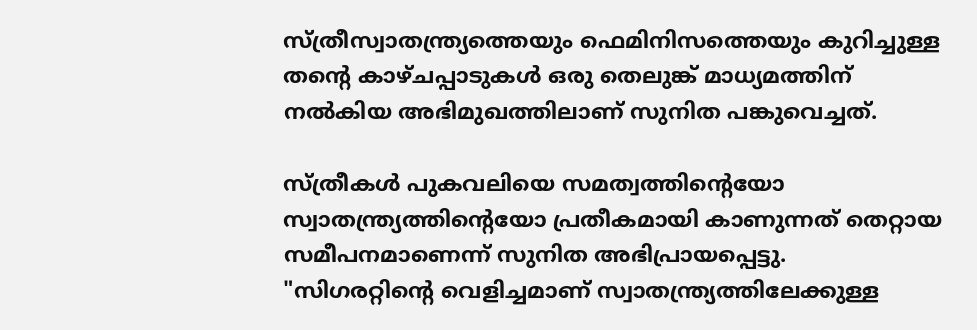സ്ത്രീസ്വാതന്ത്ര്യത്തെയും ഫെമിനിസത്തെയും കുറിച്ചുള്ള തന്റെ കാഴ്ചപ്പാടുകൾ ഒരു തെലുങ്ക് മാധ്യമത്തിന് നൽകിയ അഭിമുഖത്തിലാണ് സുനിത പങ്കുവെച്ചത്.

സ്ത്രീകൾ പുകവലിയെ സമത്വത്തിന്റെയോ സ്വാതന്ത്ര്യത്തിന്റെയോ പ്രതീകമായി കാണുന്നത് തെറ്റായ സമീപനമാണെന്ന് സുനിത അഭിപ്രായപ്പെട്ടു. "സിഗരറ്റിന്റെ വെളിച്ചമാണ് സ്വാതന്ത്ര്യത്തിലേക്കുള്ള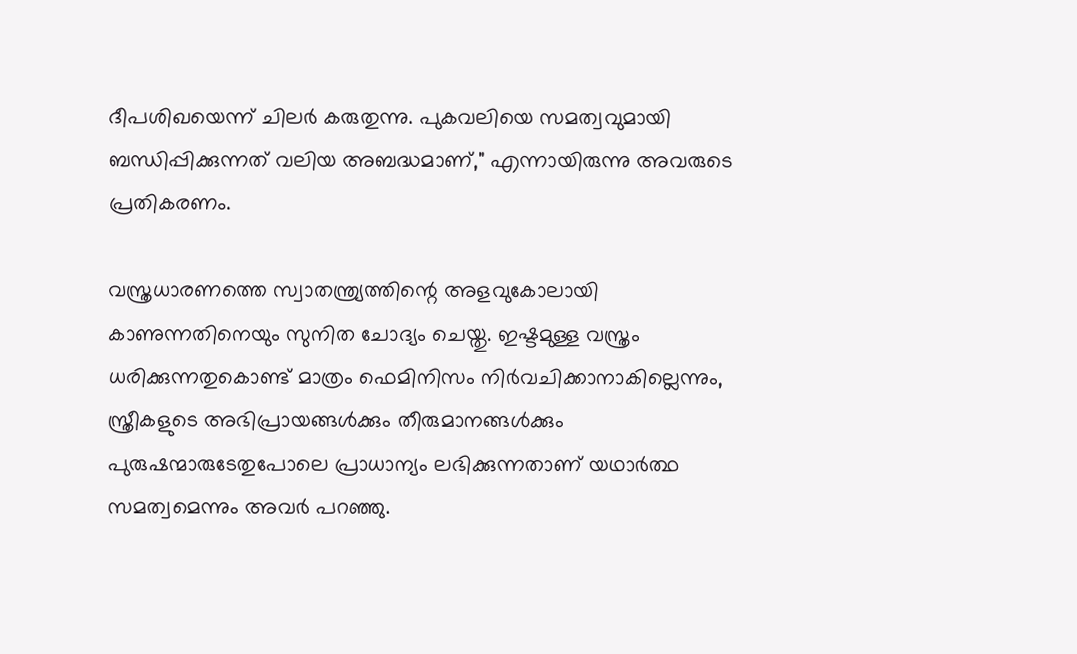ദീപശിഖയെന്ന് ചിലർ കരുതുന്നു. പുകവലിയെ സമത്വവുമായി ബന്ധിപ്പിക്കുന്നത് വലിയ അബദ്ധമാണ്," എന്നായിരുന്നു അവരുടെ പ്രതികരണം.

വസ്ത്രധാരണത്തെ സ്വാതന്ത്ര്യത്തിന്റെ അളവുകോലായി കാണുന്നതിനെയും സുനിത ചോദ്യം ചെയ്തു. ഇഷ്ടമുള്ള വസ്ത്രം ധരിക്കുന്നതുകൊണ്ട് മാത്രം ഫെമിനിസം നിർവചിക്കാനാകില്ലെന്നും, സ്ത്രീകളുടെ അഭിപ്രായങ്ങൾക്കും തീരുമാനങ്ങൾക്കും പുരുഷന്മാരുടേതുപോലെ പ്രാധാന്യം ലഭിക്കുന്നതാണ് യഥാർത്ഥ സമത്വമെന്നും അവർ പറഞ്ഞു.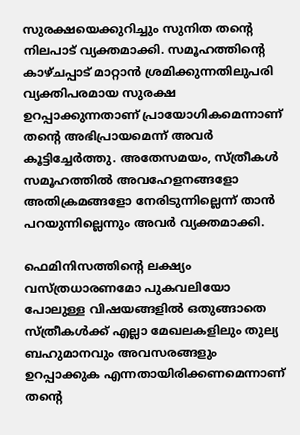സുരക്ഷയെക്കുറിച്ചും സുനിത തന്റെ നിലപാട് വ്യക്തമാക്കി. സമൂഹത്തിന്റെ കാഴ്ചപ്പാട് മാറ്റാൻ ശ്രമിക്കുന്നതിലുപരി വ്യക്തിപരമായ സുരക്ഷ ഉറപ്പാക്കുന്നതാണ് പ്രായോഗികമെന്നാണ് തന്റെ അഭിപ്രായമെന്ന് അവർ കൂട്ടിച്ചേർത്തു. അതേസമയം, സ്ത്രീകൾ സമൂഹത്തിൽ അവഹേളനങ്ങളോ അതിക്രമങ്ങളോ നേരിടുന്നില്ലെന്ന് താൻ പറയുന്നില്ലെന്നും അവർ വ്യക്തമാക്കി.

ഫെമിനിസത്തിന്റെ ലക്ഷ്യം വസ്ത്രധാരണമോ പുകവലിയോ പോലുള്ള വിഷയങ്ങളിൽ ഒതുങ്ങാതെ സ്ത്രീകൾക്ക് എല്ലാ മേഖലകളിലും തുല്യ ബഹുമാനവും അവസരങ്ങളും ഉറപ്പാക്കുക എന്നതായിരിക്കണമെന്നാണ് തന്റെ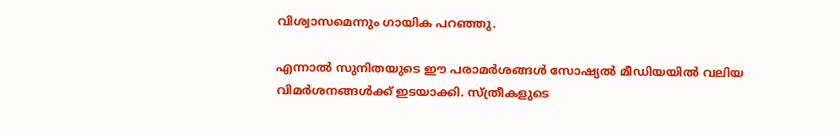വിശ്വാസമെന്നും ഗായിക പറഞ്ഞു.

എന്നാൽ സുനിതയുടെ ഈ പരാമർശങ്ങൾ സോഷ്യൽ മീഡിയയിൽ വലിയ വിമർശനങ്ങൾക്ക് ഇടയാക്കി. സ്ത്രീകളുടെ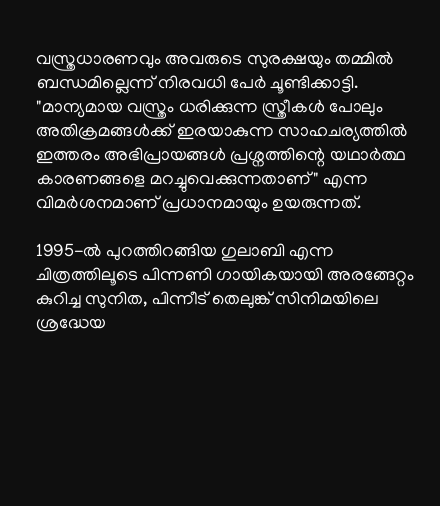വസ്ത്രധാരണവും അവരുടെ സുരക്ഷയും തമ്മിൽ ബന്ധമില്ലെന്ന് നിരവധി പേർ ചൂണ്ടിക്കാട്ടി. "മാന്യമായ വസ്ത്രം ധരിക്കുന്ന സ്ത്രീകൾ പോലും അതിക്രമങ്ങൾക്ക് ഇരയാകുന്ന സാഹചര്യത്തിൽ ഇത്തരം അഭിപ്രായങ്ങൾ പ്രശ്നത്തിന്റെ യഥാർത്ഥ കാരണങ്ങളെ മറച്ചുവെക്കുന്നതാണ്" എന്ന വിമർശനമാണ് പ്രധാനമായും ഉയരുന്നത്.

1995-ൽ പുറത്തിറങ്ങിയ ഗുലാബി എന്ന ചിത്രത്തിലൂടെ പിന്നണി ഗായികയായി അരങ്ങേറ്റം കുറിച്ച സുനിത, പിന്നീട് തെലുങ്ക് സിനിമയിലെ ശ്രദ്ധേയ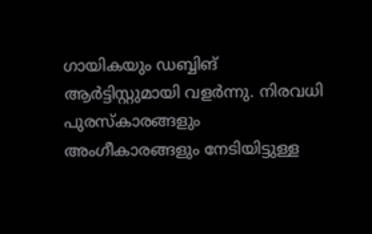ഗായികയും ഡബ്ബിങ് ആർട്ടിസ്റ്റുമായി വളർന്നു. നിരവധി പുരസ്‌കാരങ്ങളും അംഗീകാരങ്ങളും നേടിയിട്ടുള്ള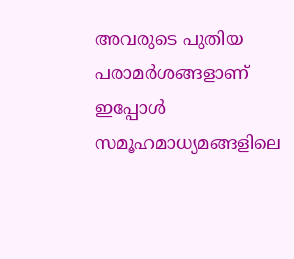അവരുടെ പുതിയ പരാമർശങ്ങളാണ് ഇപ്പോൾ സമൂഹമാധ്യമങ്ങളിലെ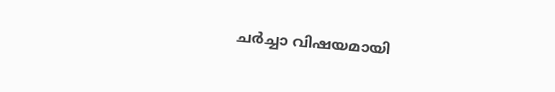ചർച്ചാ വിഷയമായി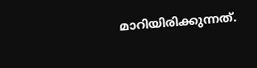മാറിയിരിക്കുന്നത്.